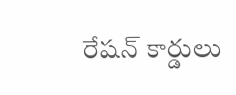రేషన్‌ కార్డులు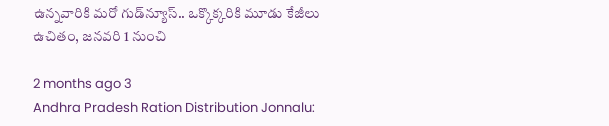ఉన్నవారికి మరో గుడ్‌న్యూస్.. ఒక్కొక్కరికి మూడు కేజీలు ఉచితం, జనవరి 1 నుంచి

2 months ago 3
Andhra Pradesh Ration Distribution Jonnalu: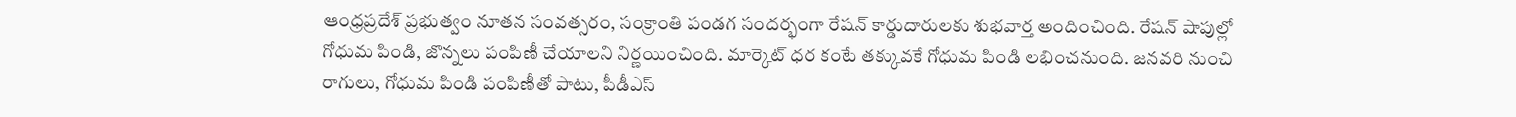ఆంధ్రప్రదేశ్ ప్రభుత్వం నూతన సంవత్సరం, సంక్రాంతి పండగ సందర్భంగా రేషన్ కార్డుదారులకు శుభవార్త అందించింది. రేషన్ షాపుల్లో గోధుమ పిండి, జొన్నలు పంపిణీ చేయాలని నిర్ణయించింది. మార్కెట్ ధర కంటే తక్కువకే గోధుమ పిండి లభించనుంది. జనవరి నుంచి రాగులు, గోధుమ పిండి పంపిణీతో పాటు, పీడీఎస్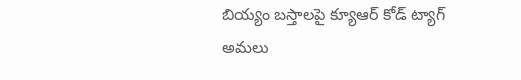బియ్యం బస్తాలపై క్యూఆర్ కోడ్ ట్యాగ్ అమలు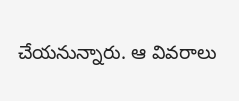చేయనున్నారు. ఆ వివరాలు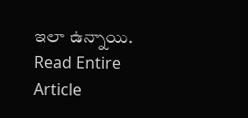ఇలా ఉన్నాయి.
Read Entire Article